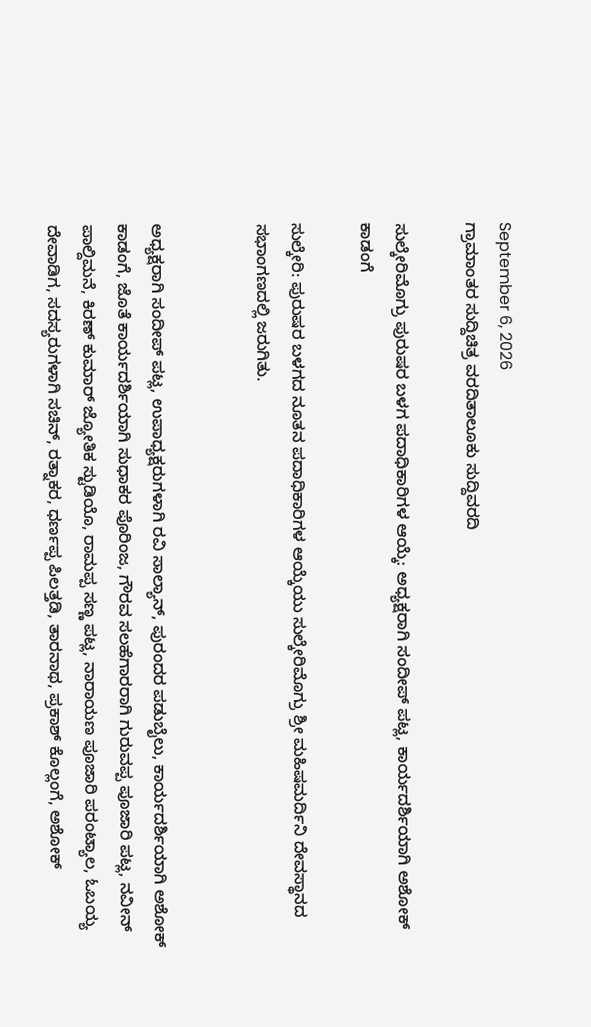September 6, 2026
ಗ್ರಾಮಾಂತರ ಸುದ್ದಿಚಿತ್ರ ವರದಿತಾಲೂಕು ಸುದ್ದಿವರದಿ

ಸುಲ್ಕೇರಿಮೊಗ್ರು ಪುರುಷರ ಬಳಗ ಪದಾಧಿಕಾರಿಗಳ ಆಯ್ಕೆ: ಅಧ್ಯಕ್ಷರಾಗಿ ಸಂದೀಪ್ ಪಟ್ಲ, ಕಾರ್ಯದರ್ಶಿಯಾಗಿ ಅಶೋಕ್ ಕಾಡಂಗೆ

ಸುಲ್ಕೇರಿ: ಪುರುಷರ ಬಳಗದ ನೂತನ ಪದಾಧಿಕಾರಿಗಳ ಆಯ್ಕೆಯು ಸುಲ್ಕೇರಿಮೊಗ್ರು ಶ್ರೀ ಮಹಿಷಮರ್ದಿನಿ ದೇವಸ್ಥಾನದ ಸಭಾಂಗಣದಲ್ಲಿ ಜರುಗಿತು.


ಅಧ್ಯಕ್ಷರಾಗಿ ಸಂದೀಪ್ ಪಟ್ಲ, ಉಪಾಧ್ಯಕ್ಷರುಗಳಾಗಿ ರವಿ ಸಾಲ್ಯಾನ್, ಪುರಂದರ ಪಡುಬೈಲು, ಕಾರ್ಯದರ್ಶಿಯಾಗಿ ಅಶೋಕ್ ಕಾಡಂಗೆ, ಜೊತೆ ಕಾರ್ಯದರ್ಶಿಯಾಗಿ ಸುಧಾಕರ ಪೊರಿಂಜ, ಗೌರವ ಸಲಹೆಗಾರರಾಗಿ ಗುರುವಪ್ಪ ಪೂಜಾರಿ ಪಟ್ಲ, ನವೀನ್ ಪಾಲ್ದಿಮನೆ, ಕಿರಣ್ ಕುಮಾರ್ ಜ್ಯೋತಿಕ ಸ್ಟುಡಿಯೊ, ರಾಮಪ್ಪ ಸಣ್ಣ ಪಟ್ಲ, ನಾರಾಯಣ ಪೂಜಾರಿ ಪರಂಟ್ಯಾಲ, ಓಬಯ್ಯ ದೇವಾಡಿಗ, ಸದಸ್ಯರುಗಳಾಗಿ ಸಚಿನ್, ರತ್ನಾಕರ, ಧರ್ಣಪ್ಪ ಪಿಲತ್ತಡಿ, ತಾರನಾಥ, ಪ್ರಕಾಶ್ ಕೊಲ್ಲಂಗೆ, ಅಶೋಕ್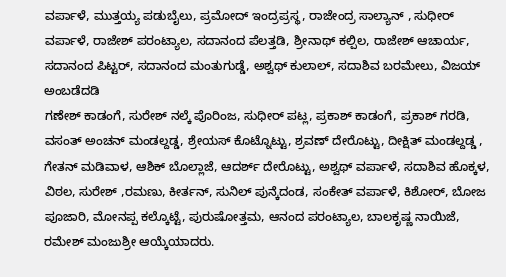ವರ್ಪಾಳೆ, ಮುತ್ತಯ್ಯ ಪಡುಬೈಲು, ಪ್ರಮೋದ್ ಇಂದ್ರಪ್ರಸ್ಥ, ರಾಜೇಂದ್ರ ಸಾಲ್ಯಾನ್ , ಸುಧೀರ್ ವರ್ಪಾಳೆ, ರಾಜೇಶ್ ಪರಂಟ್ಯಾಲ, ಸದಾನಂದ ಪೆಲತ್ತಡಿ, ಶ್ರೀನಾಥ್ ಕಲ್ಪಿಲ, ರಾಜೇಶ್ ಆಚಾರ್ಯ, ಸದಾನಂದ ಪಿಟ್ಟರ್, ಸದಾನಂದ ಮಂತುಗುಡ್ಡೆ, ಅಶ್ವಥ್ ಕುಲಾಲ್, ಸದಾಶಿವ ಬರಮೇಲು, ವಿಜಯ್ ಅಂಬಡೆದಡಿ
ಗಣೇಶ್ ಕಾಡಂಗೆ, ಸುರೇಶ್ ನಲ್ಕೆ ಪೊರಿಂಜ, ಸುಧೀರ್ ಪಟ್ಲ, ಪ್ರಕಾಶ್ ಕಾಡಂಗೆ, ಪ್ರಕಾಶ್ ಗರಡಿ, ವಸಂತ್ ಅಂಚನ್ ಮಂಡಲ್ದಡ್ಡ, ಶ್ರೇಯಸ್ ಕೊಟ್ನೊಟ್ಟು, ಶ್ರವಣ್ ದೇರೊಟ್ಟು, ದೀಕ್ಷಿತ್ ಮಂಡಲ್ದಡ್ಡ , ಗೇತನ್ ಮಡಿವಾಳ, ಆಶಿಕ್ ಬೊಲ್ಲಾಜೆ, ಆದರ್ಶ್ ದೇರೊಟ್ಟು, ಅಶ್ವಥ್ ವರ್ಪಾಳೆ, ಸದಾಶಿವ ಹೊಕ್ಕಳ, ವಿಠಲ, ಸುರೇಶ್ ,ರಮಣು, ಕೀರ್ತನ್, ಸುನಿಲ್ ಪುನ್ಕೆದಂಡ, ಸಂಕೇತ್ ವರ್ಪಾಳೆ, ಕಿಶೋರ್, ಬೋಜ ಪೂಜಾರಿ, ಮೋನಪ್ಪ ಕಲ್ಕೊಟ್ಟೆ, ಪುರುಷೋತ್ತಮ, ಆನಂದ ಪರಂಟ್ಯಾಲ, ಬಾಲಕೃಷ್ಣ ನಾಯಿಜೆ, ರಮೇಶ್ ಮಂಜುಶ್ರೀ ಆಯ್ಕೆಯಾದರು.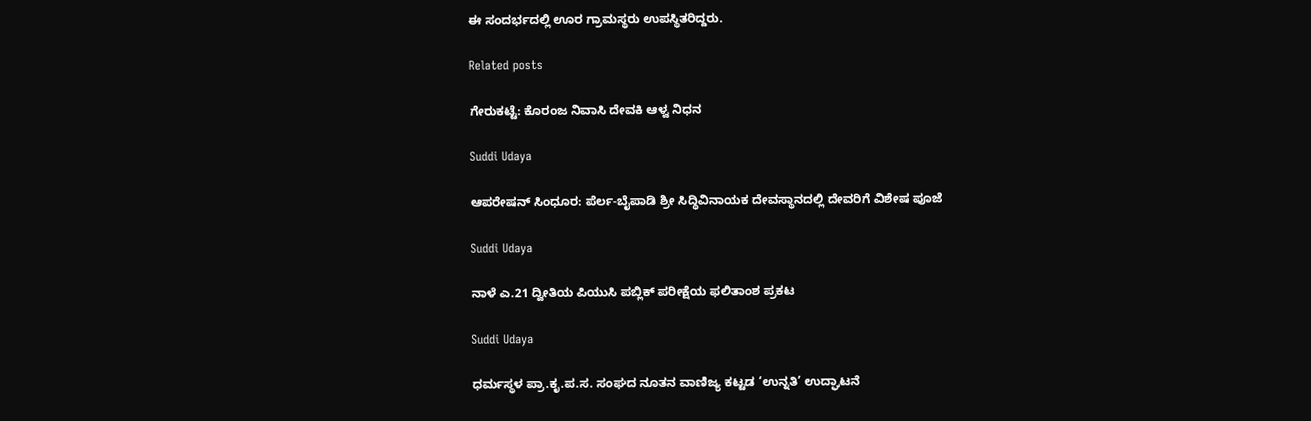ಈ ಸಂದರ್ಭದಲ್ಲಿ ಊರ ಗ್ರಾಮಸ್ಥರು ಉಪಸ್ಥಿತರಿದ್ದರು.

Related posts

ಗೇರುಕಟ್ಟೆ: ಕೊರಂಜ ನಿವಾಸಿ ದೇವಕಿ ಆಳ್ವ ನಿಧನ

Suddi Udaya

ಆಪರೇಷನ್ ಸಿಂಧೂರ: ಪೆರ್ಲ-ಬೈಪಾಡಿ ಶ್ರೀ ಸಿದ್ಧಿವಿನಾಯಕ ದೇವಸ್ಥಾನದಲ್ಲಿ ದೇವರಿಗೆ ವಿಶೇಷ ಪೂಜೆ

Suddi Udaya

ನಾಳೆ ಎ.21 ದ್ವೀತಿಯ ಪಿಯುಸಿ ಪಬ್ಲಿಕ್ ಪರೀಕ್ಷೆಯ ಫಲಿತಾಂಶ ಪ್ರಕಟ

Suddi Udaya

ಧರ್ಮಸ್ಥಳ ಪ್ರಾ.ಕೃ.ಪ.ಸ. ಸಂಘದ ನೂತನ ವಾಣಿಜ್ಯ ಕಟ್ಟಡ ‘ಉನ್ನತಿ’ ಉದ್ಘಾಟನೆ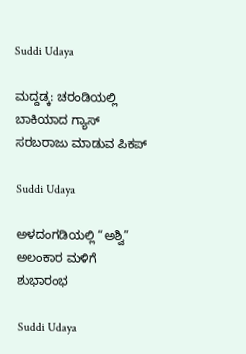Suddi Udaya

ಮದ್ದಡ್ಕ: ಚರಂಡಿಯಲ್ಲಿ ಬಾಕಿಯಾದ ಗ್ಯಾಸ್ ಸರಬರಾಜು ಮಾಡುವ ಪಿಕಪ್

Suddi Udaya

ಅಳದಂಗಡಿಯಲ್ಲಿ “ಅಶ್ವಿ” ಅಲಂಕಾರ ಮಳಿಗೆ ಶುಭಾರಂಭ

Suddi Udaya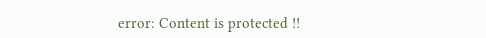error: Content is protected !!